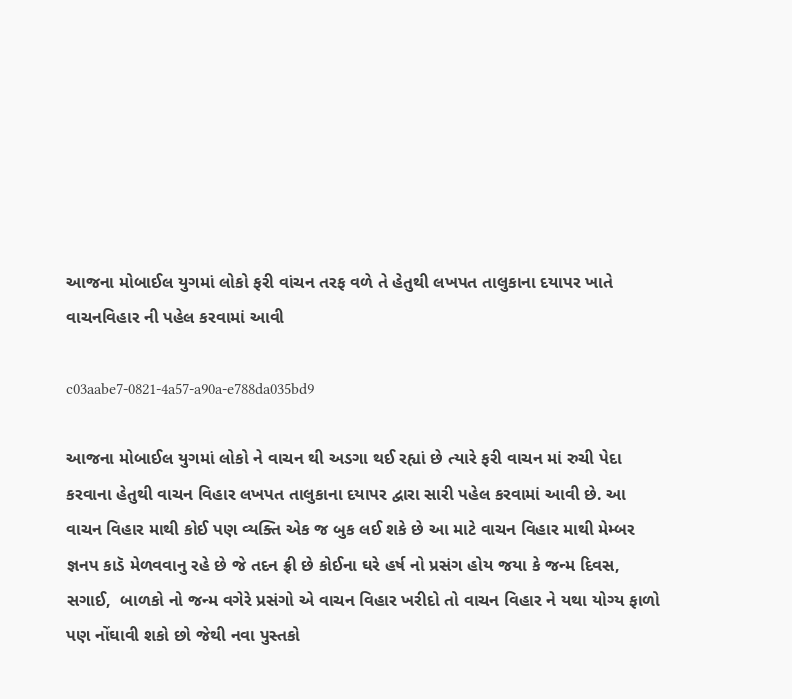આજના મોબાઈલ યુગમાં લોકો ફરી વાંચન તરફ વળે તે હેતુથી લખપત તાલુકાના દયાપર ખાતે વાચનવિહાર ની પહેલ કરવામાં આવી

c03aabe7-0821-4a57-a90a-e788da035bd9

આજના મોબાઈલ યુગમાં લોકો ને વાચન થી અડગા થઈ રહ્યાં છે ત્યારે ફરી વાચન માં રુચી પેદા કરવાના હેતુથી વાચન વિહાર લખપત તાલુકાના દયાપર દ્વારા સારી પહેલ કરવામાં આવી છે. આ વાચન વિહાર માથી કોઈ પણ વ્યક્તિ એક જ બુક લઈ શકે છે આ માટે વાચન વિહાર માથી મેમ્બર જ્ઞનપ કાડૅ મેળવવાનુ રહે છે જે તદન ફ્રી છે કોઈના ઘરે હર્ષ નો પ્રસંગ હોય જયા કે જન્મ દિવસ,  સગાઈ,  બાળકો નો જન્મ વગેરે પ્રસંગો એ વાચન વિહાર ખરીદો તો વાચન વિહાર ને યથા યોગ્ય ફાળો પણ નોંઘાવી શકો છો જેથી નવા પુસ્તકો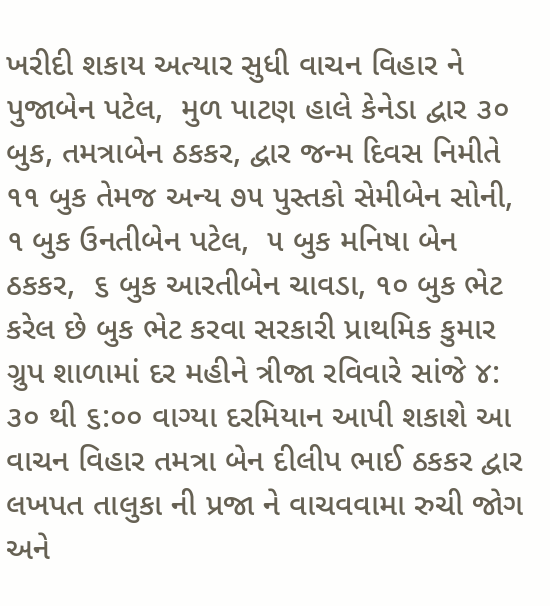ખરીદી શકાય અત્યાર સુધી વાચન વિહાર ને પુજાબેન પટેલ,  મુળ પાટણ હાલે કેનેડા દ્વાર ૩૦ બુક, તમત્રાબેન ઠકકર, દ્વાર જન્મ દિવસ નિમીતે ૧૧ બુક તેમજ અન્ય ૭૫ પુસ્તકો સેમીબેન સોની, ૧ બુક ઉનતીબેન પટેલ,  ૫ બુક મનિષા બેન ઠકકર,  ૬ બુક આરતીબેન ચાવડા, ૧૦ બુક ભેટ કરેલ છે બુક ભેટ કરવા સરકારી પ્રાથમિક કુમાર ગ્રુપ શાળામાં દર મહીને ત્રીજા રવિવારે સાંજે ૪: ૩૦ થી ૬:૦૦ વાગ્યા દરમિયાન આપી શકાશે આ વાચન વિહાર તમત્રા બેન દીલીપ ભાઈ ઠકકર દ્વાર લખપત તાલુકા ની પ્રજા ને વાચવવામા રુચી જોગ અને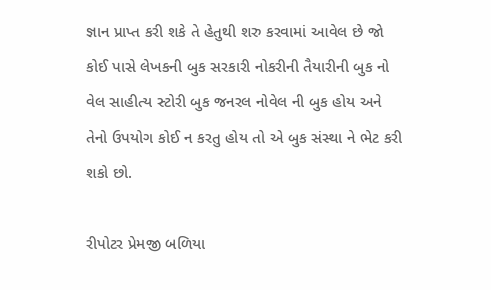જ્ઞાન પ્રાપ્ત કરી શકે તે હેતુથી શરુ કરવામાં આવેલ છે જો કોઈ પાસે લેખકની બુક સરકારી નોકરીની તૈયારીની બુક નો વેલ સાહીત્ય સ્ટોરી બુક જનરલ નોવેલ ની બુક હોય અને તેનો ઉપયોગ કોઈ ન કરતુ હોય તો એ બુક સંસ્થા ને ભેટ કરી શકો છો.

રીપોટર પ્રેમજી બળિયા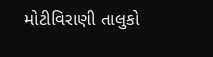મોટીવિરાણી તાલુકો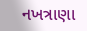નખત્રાણા